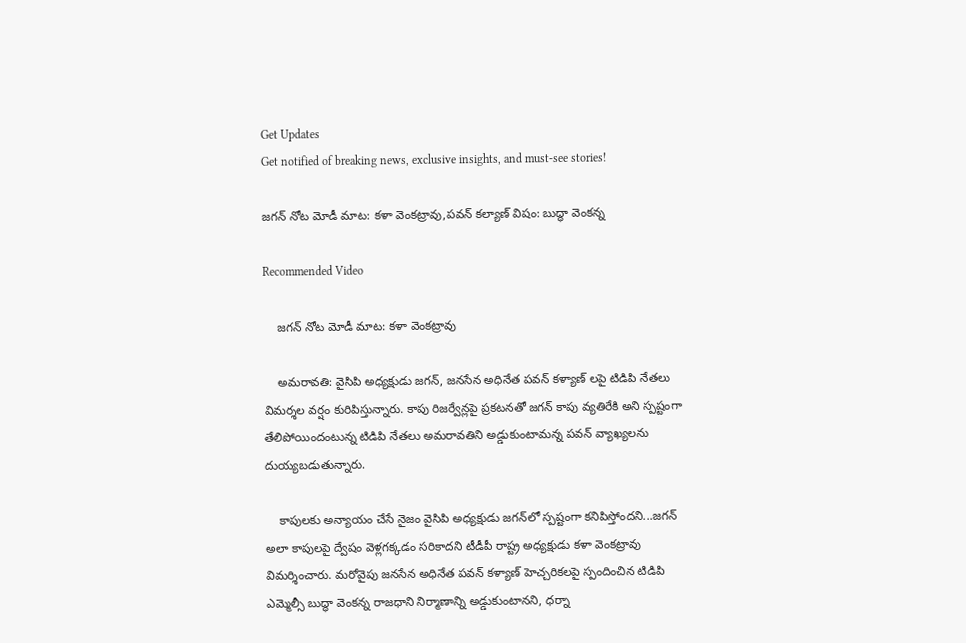Get Updates
Get notified of breaking news, exclusive insights, and must-see stories!

జగన్ నోట మోడీ మాట: కళా వెంకట్రావు,పవన్ కల్యాణ్ విషం: బుద్ధా వెంకన్న

Recommended Video

    జగన్ నోట మోడీ మాట: కళా వెంకట్రావు

    అమరావతి: వైసిపి అధ్యక్షుడు జగన్, జనసేన అధినేత పవన్ కళ్యాణ్ లపై టిడిపి నేతలు విమర్శల వర్షం కురిపిస్తున్నారు. కాపు రిజర్వేన్లపై ప్రకటనతో జగన్ కాపు వ్యతిరేకి అని స్పష్టంగా తేలిపోయిందంటున్న టిడిపి నేతలు అమరావతిని అడ్డుకుంటామన్న పవన్ వ్యాఖ్యలను దుయ్యబడుతున్నారు.

    కాపులకు అన్యాయం చేసే నైజం వైసిపి అధ్యక్షుడు జగన్‌లో స్పష్టంగా కనిపిస్తోందని...జగన్ అలా కాపులపై ద్వేషం వెళ్లగక్కడం సరికాదని టీడీపీ రాష్ట్ర అధ్యక్షుడు కళా వెంకట్రావు విమర్శించారు. మరోవైపు జనసేన అధినేత పవన్ కళ్యాణ్ హెచ్చరికలపై స్పందించిన టిడిపి ఎమ్మెల్సీ బుద్ధా వెంకన్న రాజధాని నిర్మాణాన్ని అడ్డుకుంటానని, ధర్నా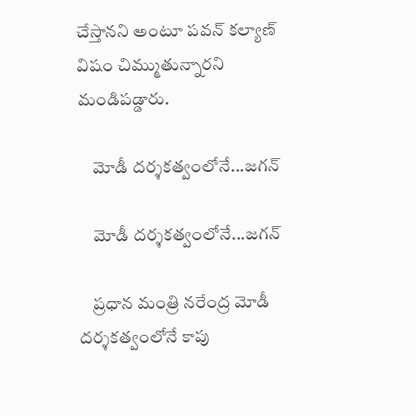చేస్తానని అంటూ పవన్‌ కల్యాణ్‌ విషం చిమ్ముతున్నారని మండిపడ్డారు.

    మోడీ దర్శకత్వంలోనే...జగన్

    మోడీ దర్శకత్వంలోనే...జగన్

    ప్రధాన మంత్రి నరేంద్ర మోడీ దర్శకత్వంలోనే కాపు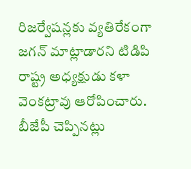రిజర్వేషన్లకు వ్యతిరేకంగా జగన్‌ మాట్లాడారని టిడిపి రాష్ట్ర అధ్యక్షుడు కళా వెంకట్రావు ఆరోపించారు. బీజేపీ చెప్పినట్లు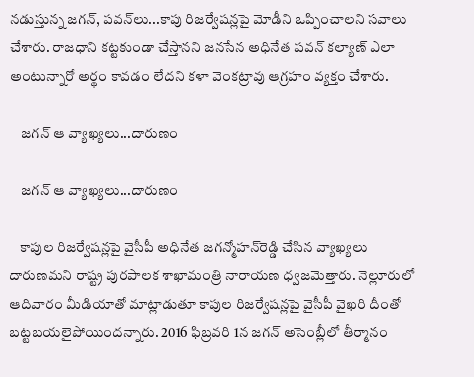నడుస్తున్న జగన్‌, పవన్‌లు...కాపు రిజర్వేషన్లపై మోడీని ఒప్పించాలని సవాలు చేశారు. రాజధాని కట్టకుండా చేస్తానని జనసేన అధినేత పవన్‌ కల్యాణ్‌ ఎలా అంటున్నారో అర్థం కావడం లేదని కళా వెంకట్రావు ఆగ్రహం వ్యక్తం చేశారు.

    జగన్ ఆ వ్యాఖ్యలు...దారుణం

    జగన్ ఆ వ్యాఖ్యలు...దారుణం

    కాపుల రిజర్వేషన్లపై వైసీపీ అధినేత జగన్మోహన్‌రెడ్డి చేసిన వ్యాఖ్యలు దారుణమని రాష్ట్ర పురపాలక శాఖామంత్రి నారాయణ ధ్వజమెత్తారు. నెల్లూరులో ఆదివారం మీడియాతో మాట్లాడుతూ కాపుల రిజర్వేషన్లపై వైసీపీ వైఖరి దీంతో బట్టబయలైపోయిందన్నారు. 2016 ఫిబ్రవరి 1న జగన్‌ అసెంబ్లీలో తీర్మానం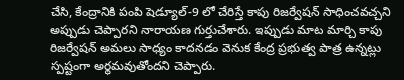చేసి, కేంద్రానికి పంపి షెడ్యూల్‌-9 లో చేరిస్తే కాపు రిజర్వేషన్‌ సాధించవచ్చని అప్పుడు చెప్పారని నారాయణ గుర్తుచేశారు. ఇప్పుడు మాట మార్చి కాపు రిజర్వేషన్‌ అమలు సాధ్యం కాదనడం వెనుక కేంద్ర ప్రభుత్వ పాత్ర ఉన్నట్లు స్పష్టంగా అర్థమవుతోందని చెప్పారు.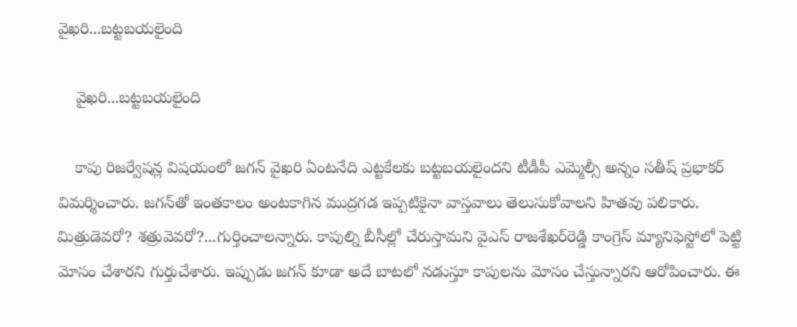వైఖరి...బట్టబయలైంది

    వైఖరి...బట్టబయలైంది

    కాపు రిజర్వేషన్ల విషయంలో జగన్‌ వైఖరి ఏంటనేది ఎట్టకేలకు బట్టబయలైందని టీడీపీ ఎమ్మెల్సీ అన్నం సతీష్‌ ప్రభాకర్‌ విమర్శించారు. జగన్‌తో ఇంతకాలం అంటకాగిన ముద్రగడ ఇప్పటికైనా వాస్తవాలు తెలుసుకోవాలని హితవు పలికారు. మిత్రుడెవరో? శత్రువెవరో?...గుర్తించాలన్నారు. కాపుల్ని బీసీల్లో చేరుస్తామని వైఎస్‌ రాజశేఖర్‌రెడ్డి కాంగ్రెస్‌ మ్యానిఫెస్టోలో పెట్టి మోసం చేశారని గుర్తుచేశారు. ఇప్పుడు జగన్‌ కూడా అదే బాటలో నడుస్తూ కాపులను మోసం చేస్తున్నారని ఆరోపించారు. ఈ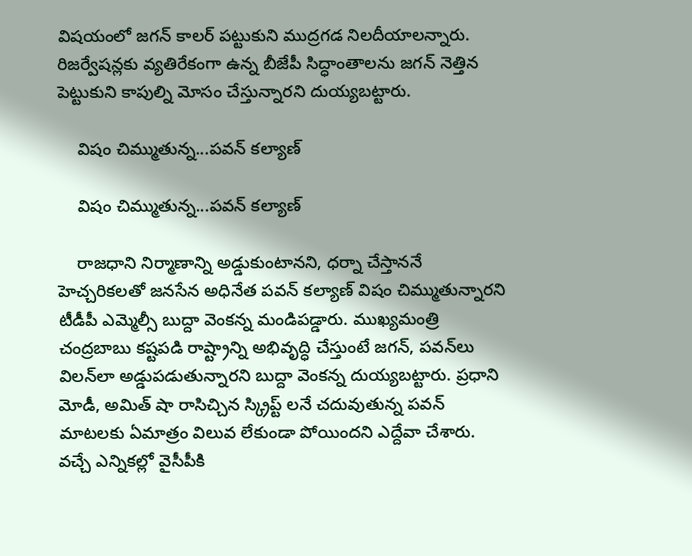విషయంలో జగన్‌ కాలర్‌ పట్టుకుని ముద్రగడ నిలదీయాలన్నారు. రిజర్వేషన్లకు వ్యతిరేకంగా ఉన్న బీజేపీ సిద్ధాంతాలను జగన్‌ నెత్తిన పెట్టుకుని కాపుల్ని మోసం చేస్తున్నారని దుయ్యబట్టారు.

    విషం చిమ్ముతున్న...పవన్‌ కల్యాణ్‌

    విషం చిమ్ముతున్న...పవన్‌ కల్యాణ్‌

    రాజధాని నిర్మాణాన్ని అడ్డుకుంటానని, ధర్నా చేస్తాననే హెచ్చరికలతో జనసేన అధినేత పవన్‌ కల్యాణ్‌ విషం చిమ్ముతున్నారని టీడీపీ ఎమ్మెల్సీ బుద్దా వెంకన్న మండిపడ్డారు. ముఖ్యమంత్రి చంద్రబాబు కష్టపడి రాష్ట్రాన్ని అభివృద్ధి చేస్తుంటే జగన్‌, పవన్‌లు విలన్‌లా అడ్డుపడుతున్నారని బుద్దా వెంకన్న దుయ్యబట్టారు. ప్రధాని మోడీ, అమిత్‌ షా రాసిచ్చిన స్క్రిప్ట్ లనే చదువుతున్న పవన్‌ మాటలకు ఏమాత్రం విలువ లేకుండా పోయిందని ఎద్దేవా చేశారు. వచ్చే ఎన్నికల్లో వైసీపీకి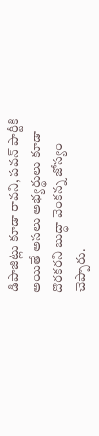డిపాజిట్లు కూడా రావని, పవన్‌ పార్టీకి అయితే అసలు అభ్యర్థులు కూడా దొరకరని బుద్ధా వెంకన్న జోస్యం చెప్పారు.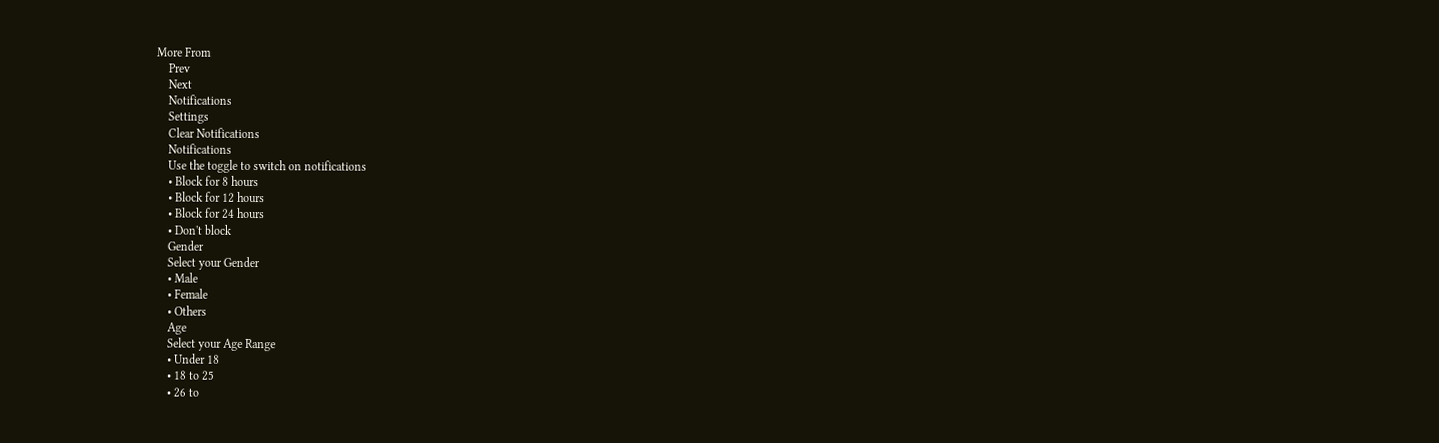More From
    Prev
    Next
    Notifications
    Settings
    Clear Notifications
    Notifications
    Use the toggle to switch on notifications
    • Block for 8 hours
    • Block for 12 hours
    • Block for 24 hours
    • Don't block
    Gender
    Select your Gender
    • Male
    • Female
    • Others
    Age
    Select your Age Range
    • Under 18
    • 18 to 25
    • 26 to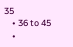35
    • 36 to 45
    •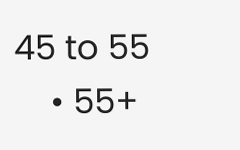45 to 55
    • 55+